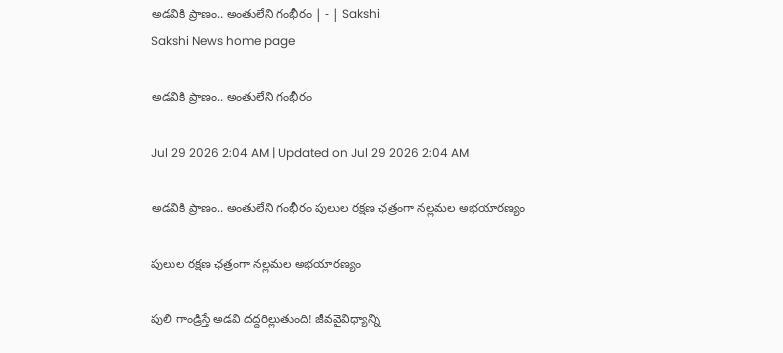అడవికి ప్రాణం.. అంతులేని గంభీరం | - | Sakshi
Sakshi News home page

అడవికి ప్రాణం.. అంతులేని గంభీరం

Jul 29 2026 2:04 AM | Updated on Jul 29 2026 2:04 AM

అడవికి ప్రాణం.. అంతులేని గంభీరం పులుల రక్షణ ఛత్రంగా నల్లమల అభయారణ్యం

పులుల రక్షణ ఛత్రంగా నల్లమల అభయారణ్యం

పులి గాండ్రిస్తే అడవి దద్దరిల్లుతుంది! జీవవైవిధ్యాన్ని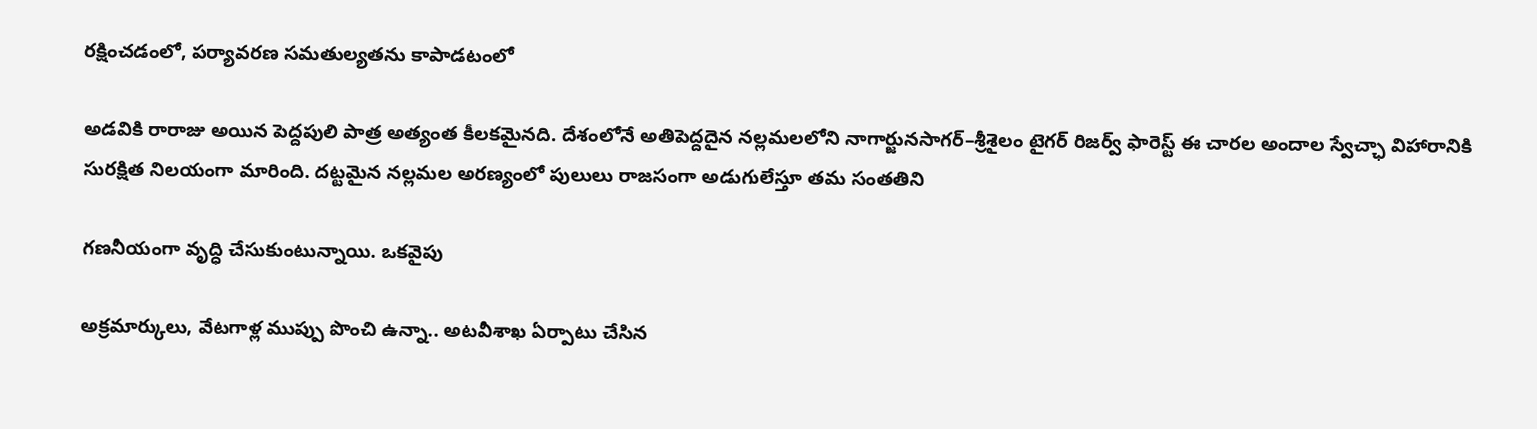రక్షించడంలో, పర్యావరణ సమతుల్యతను కాపాడటంలో

అడవికి రారాజు అయిన పెద్దపులి పాత్ర అత్యంత కీలకమైనది. దేశంలోనే అతిపెద్దదైన నల్లమలలోని నాగార్జునసాగర్‌–శ్రీశైలం టైగర్‌ రిజర్వ్‌ ఫారెస్ట్‌ ఈ చారల అందాల స్వేచ్ఛా విహారానికి సురక్షిత నిలయంగా మారింది. దట్టమైన నల్లమల అరణ్యంలో పులులు రాజసంగా అడుగులేస్తూ తమ సంతతిని

గణనీయంగా వృద్ధి చేసుకుంటున్నాయి. ఒకవైపు

అక్రమార్కులు, వేటగాళ్ల ముప్పు పొంచి ఉన్నా.. అటవీశాఖ ఏర్పాటు చేసిన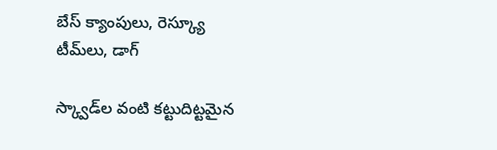బేస్‌ క్యాంపులు, రెస్క్యూ టీమ్‌లు, డాగ్‌

స్క్వాడ్‌ల వంటి కట్టుదిట్టమైన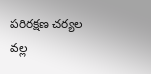పరిరక్షణ చర్యల వల్ల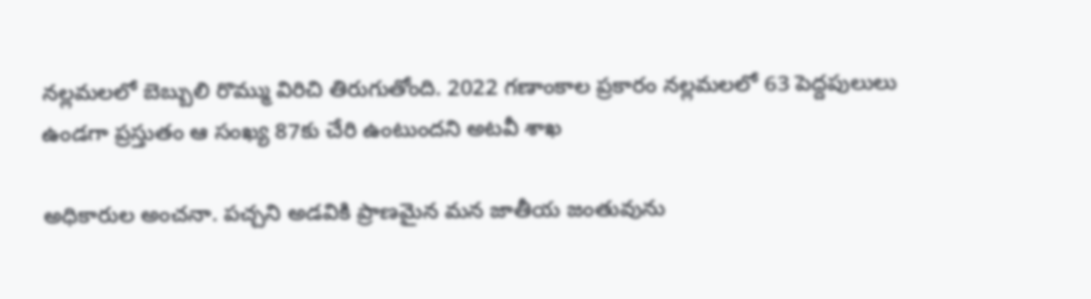నల్లమలలో బెబ్బులి రొమ్ము విరిచి తిరుగుతోంది. 2022 గణాంకాల ప్రకారం నల్లమలలో 63 పెద్దపులులు ఉండగా ప్రస్తుతం ఆ సంఖ్య 87కు చేరి ఉంటుందని అటవీ శాఖ

అధికారుల అంచనా. పచ్చని అడవికి ప్రాణమైన మన జాతీయ జంతువును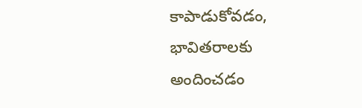కాపాడుకోవడం, భావితరాలకు అందించడం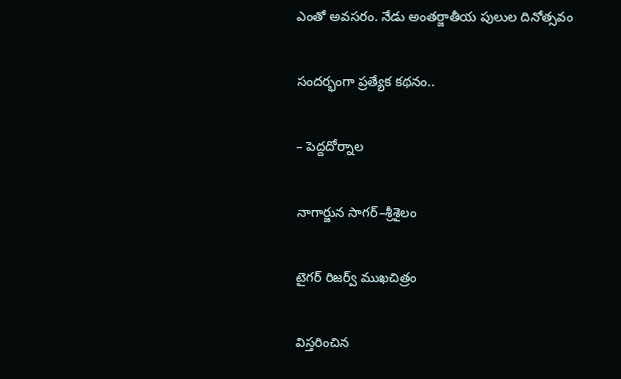ఎంతో అవసరం. నేడు అంతర్జాతీయ పులుల దినోత్సవం

సందర్భంగా ప్రత్యేక కథనం..

– పెద్దదోర్నాల

నాగార్జున సాగర్‌–శ్రీశైలం

టైగర్‌ రిజర్వ్‌ ముఖచిత్రం

విస్తరించిన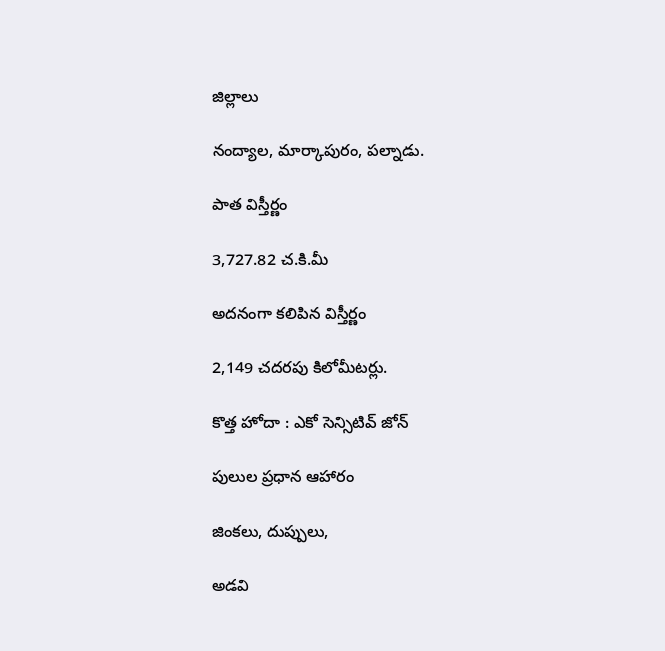జిల్లాలు

నంద్యాల, మార్కాపురం, పల్నాడు.

పాత విస్తీర్ణం

3,727.82 చ.కి.మీ

అదనంగా కలిపిన విస్తీర్ణం

2,149 చదరపు కిలోమీటర్లు.

కొత్త హోదా : ఎకో సెన్సిటివ్‌ జోన్‌

పులుల ప్రధాన ఆహారం

జింకలు, దుప్పులు,

అడవి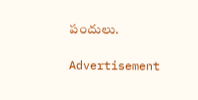పందులు.

Advertisement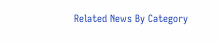Related News By Category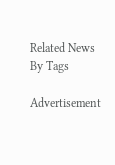Related News By Tags

Advertisement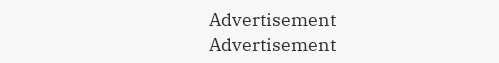Advertisement
Advertisement